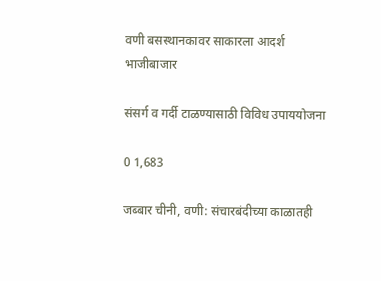वणी बसस्थानकावर साकारला आदर्श भाजीबाजार

संसर्ग व गर्दी टाळण्यासाठी विविध उपाययोजना

0 1,683

जब्बार चीनी, वणी: संचारबंदीच्या काळातही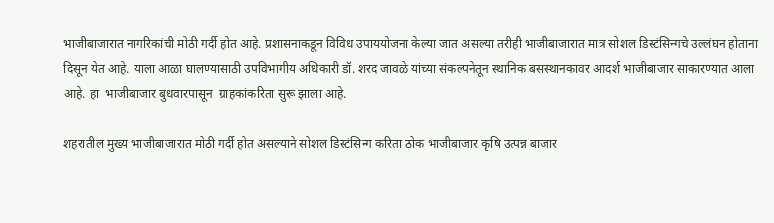भाजीबाजारात नागरिकांची मोठी गर्दी होत आहे. प्रशासनाकडून विविध उपाययोजना केल्या जात असल्या तरीही भाजीबाजारात मात्र सोशल डिस्टंसिन्गचे उल्लंघन होताना दिसून येत आहे. याला आळा घालण्यासाठी उपविभागीय अधिकारी डॉ. शरद जावळे यांच्या संकल्पनेतून स्थानिक बसस्थानकावर आदर्श भाजीबाजार साकारण्यात आला आहे. हा  भाजीबाजार बुधवारपासून  ग्राहकांकरिता सुरू झाला आहे.

शहरातील मुख्य भाजीबाजारात मोठी गर्दी होत असल्याने सोशल डिस्टंसिन्ग करिता ठोक भाजीबाजार कृषि उत्पन्न बाजार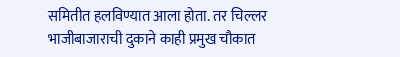समितीत हलविण्यात आला होता. तर चिल्लर भाजीबाजाराची दुकाने काही प्रमुख चौकात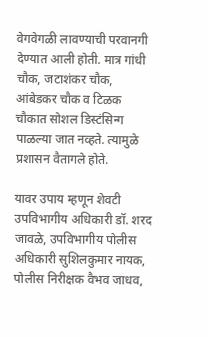वेगवेगळी लावण्याची परवानगी देण्यात आली होती. मात्र गांधी चौक, जटाशंकर चौक, आंबेडकर चौक व टिळक चौकात सोशल डिस्टंसिन्ग पाळल्या जात नव्हते. त्यामुळे प्रशासन वैतागले होते.

यावर उपाय म्हणून शेवटी उपविभागीय अधिकारी डॉ. शरद जावळे, उपविभागीय पोलीस अधिकारी सुशिलकुमार नायक, पोलीस निरीक्षक वैभव जाधव,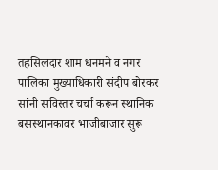तहसिलदार शाम धनमने व नगर पालिका मुख्याधिकारी संदीप बोरकर सांनी सविस्तर चर्चा करून स्थानिक बसस्थानकावर भाजीबाजार सुरू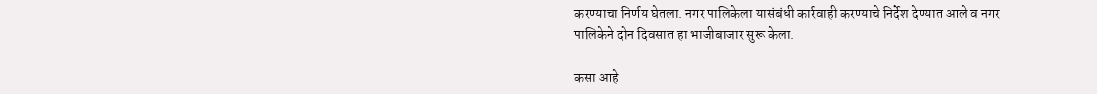करण्याचा निर्णय घेतला. नगर पालिकेला यासंबंधी कार्रवाही करण्याचे निर्देश देण्यात आले व नगर पालिकेने दोन दिवसात हा भाजीबाजार सुरू केला.

कसा आहे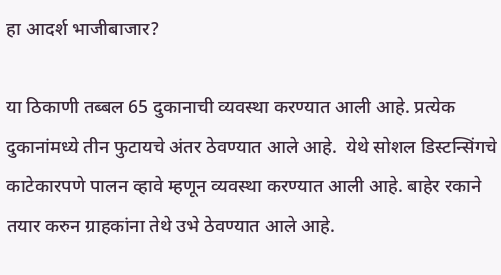हा आदर्श भाजीबाजार?

या ठिकाणी तब्बल 65 दुकानाची व्यवस्था करण्यात आली आहे. प्रत्येक दुकानांमध्ये तीन फुटायचे अंतर ठेवण्यात आले आहे.  येथे सोशल डिस्टन्सिंगचे काटेकारपणे पालन व्हावे म्हणून व्यवस्था करण्यात आली आहे. बाहेर रकाने तयार करुन ग्राहकांना तेथे उभे ठेवण्यात आले आहे.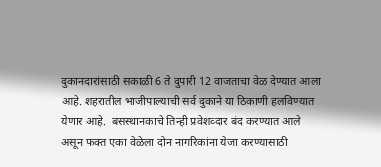दुकानदारांसाठी सकाळी 6 ते दुपारी 12 वाजताचा वेळ देण्यात आला आहे. शहरातील भाजीपाल्याची सर्व दुकाने या ठिकाणी हलविण्यात येणार आहे.  बसस्थानकाचे तिन्ही प्रवेशव्दार बंद करण्यात आले असून फक्त एका वेळेला दोन नागरिकांना येजा करण्यासाठी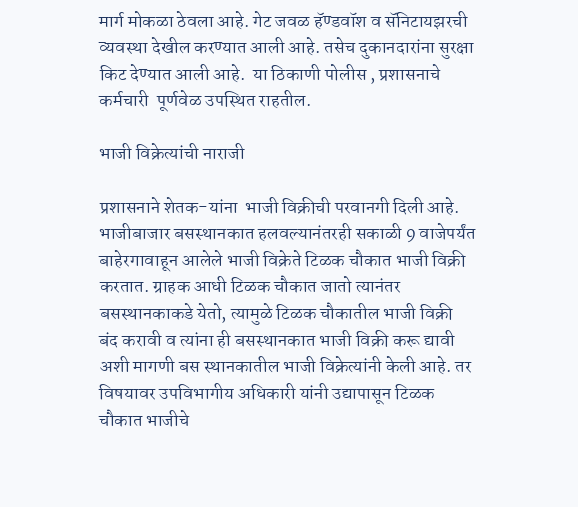मार्ग मोकळा ठेवला आहे. गेट जवळ हॅण्डवॉश व सॅनिटायझरची व्यवस्था देखील करण्यात आली आहे. तसेच दुकानदारांना सुरक्षा किट देण्यात आली आहे.  या ठिकाणी पोलीस , प्रशासनाचे कर्मचारी  पूर्णवेळ उपस्थित राहतील.

भाजी विक्रेत्यांची नाराजी

प्रशासनाने शेतक-यांना  भाजी विक्रीची परवानगी दिली आहे. भाजीबाजार बसस्थानकात हलवल्यानंतरही सकाळी 9 वाजेपर्यंत बाहेरगावाहून आलेले भाजी विक्रेते टिळक चौकात भाजी विक्री करतात. ग्राहक आधी टिळक चौकात जातो त्यानंतर बसस्थानकाकडे येतो, त्यामुळे टिळक चौकातील भाजी विक्री बंद करावी व त्यांना ही बसस्थानकात भाजी विक्री करू द्यावी अशी मागणी बस स्थानकातील भाजी विक्रेत्यांनी केली आहे. तर विषयावर उपविभागीय अधिकारी यांनी उद्यापासून टिळक चौकात भाजीचे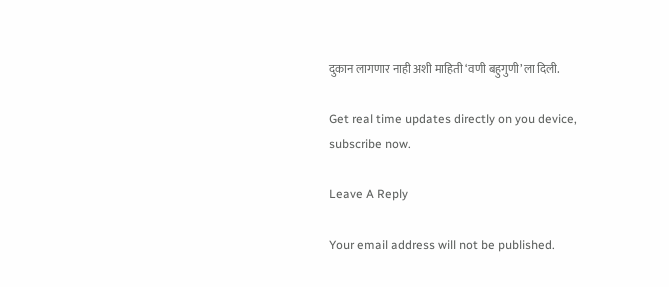दुकान लागणार नाही अशी माहिती ‘वणी बहुगुणी’ला दिली.

Get real time updates directly on you device, subscribe now.

Leave A Reply

Your email address will not be published.